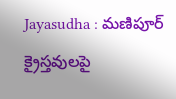Jayasudha : మణిపూర్ క్రైస్తవులపై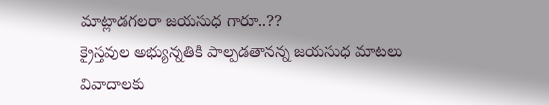మాట్లాడగలరా జయసుధ గారూ..??
క్రైస్తవుల అభ్యున్నతికి పాల్పడతానన్న జయసుధ మాటలు వివాదాలకు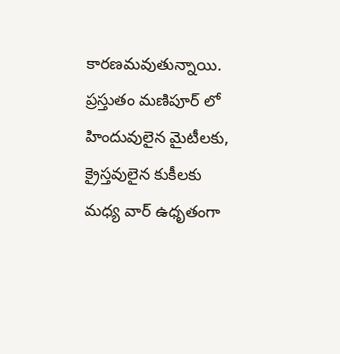కారణమవుతున్నాయి. ప్రస్తుతం మణిపూర్ లో హిందువులైన మైటీలకు, క్రైస్తవులైన కుకీలకు మధ్య వార్ ఉధృతంగా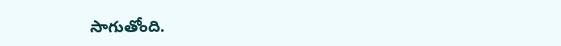సాగుతోంది.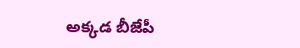అక్కడ బీజేపీ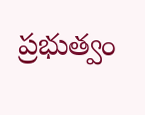ప్రభుత్వం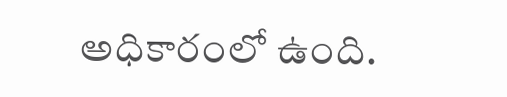అధికారంలో ఉంది.